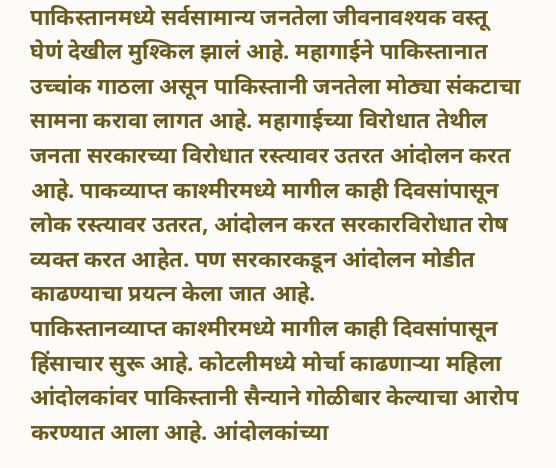पाकिस्तानमध्ये सर्वसामान्य जनतेला जीवनावश्यक वस्तू घेणं देखील मुश्किल झालं आहे. महागाईने पाकिस्तानात उच्चांक गाठला असून पाकिस्तानी जनतेला मोठ्या संकटाचा सामना करावा लागत आहे. महागाईच्या विरोधात तेथील जनता सरकारच्या विरोधात रस्त्यावर उतरत आंदोलन करत आहे. पाकव्याप्त काश्मीरमध्ये मागील काही दिवसांपासून लोक रस्त्यावर उतरत, आंदोलन करत सरकारविरोधात रोष व्यक्त करत आहेत. पण सरकारकडून आंदोलन मोडीत काढण्याचा प्रयत्न केला जात आहे.
पाकिस्तानव्याप्त काश्मीरमध्ये मागील काही दिवसांपासून हिंसाचार सुरू आहे. कोटलीमध्ये मोर्चा काढणाऱ्या महिला आंदोलकांवर पाकिस्तानी सैन्याने गोळीबार केल्याचा आरोप करण्यात आला आहे. आंदोलकांच्या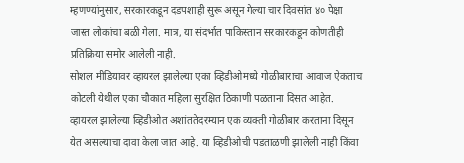म्हणण्यांनुसार, सरकारकडून दडपशाही सुरू असून गेल्या चार दिवसांत ४० पेक्षा जास्त लोकांचा बळी गेला. मात्र, या संदर्भात पाकिस्तान सरकारकडून कोणतीही प्रतिक्रिया समोर आलेली नाही.
सोशल मीडियावर व्हायरल झालेल्या एका व्हिडीओमध्ये गोळीबाराचा आवाज ऐकताच कोटली येथील एका चौकात महिला सुरक्षित ठिकाणी पळताना दिसत आहेत. व्हायरल झालेल्या व्हिडीओत अशांततेदरम्यान एक व्यक्ती गोळीबार करताना दिसून येत असल्याचा दावा केला जात आहे. या व्हिडीओची पडताळणी झालेली नाही किंवा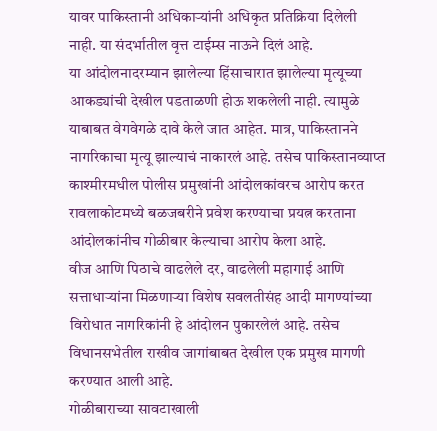यावर पाकिस्तानी अधिकाऱ्यांनी अधिकृत प्रतिक्रिया दिलेली नाही. या संदर्भातील वृत्त टाईम्स नाऊने दिलं आहे.
या आंदोलनादरम्यान झालेल्या हिंसाचारात झालेल्या मृत्यूच्या आकड्यांची देखील पडताळणी होऊ शकलेली नाही. त्यामुळे याबाबत वेगवेगळे दावे केले जात आहेत. मात्र, पाकिस्तानने नागरिकाचा मृत्यू झाल्याचं नाकारलं आहे. तसेच पाकिस्तानव्याप्त काश्मीरमधील पोलीस प्रमुखांनी आंदोलकांवरच आरोप करत रावलाकोटमध्ये बळजबरीने प्रवेश करण्याचा प्रयत्न करताना आंदोलकांनीच गोळीबार केल्याचा आरोप केला आहे.
वीज आणि पिठाचे वाढलेले दर, वाढलेली महागाई आणि सत्ताधाऱ्यांना मिळणाऱ्या विशेष सवलतीसंह आदी मागण्यांच्या विरोधात नागरिकांनी हे आंदोलन पुकारलेलं आहे. तसेच विधानसभेतील राखीव जागांबाबत देखील एक प्रमुख मागणी करण्यात आली आहे.
गोळीबाराच्या सावटाखाली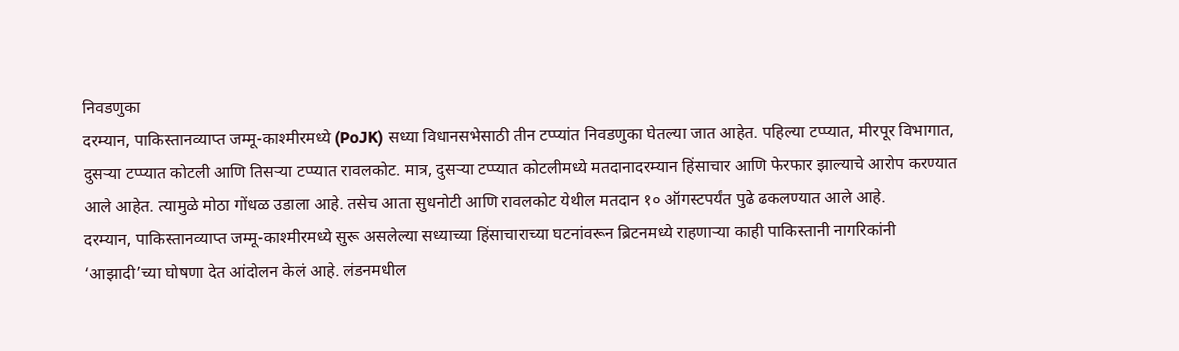निवडणुका
दरम्यान, पाकिस्तानव्याप्त जम्मू-काश्मीरमध्ये (PoJK) सध्या विधानसभेसाठी तीन टप्प्यांत निवडणुका घेतल्या जात आहेत. पहिल्या टप्प्यात, मीरपूर विभागात, दुसऱ्या टप्प्यात कोटली आणि तिसऱ्या टप्प्यात रावलकोट. मात्र, दुसऱ्या टप्प्यात कोटलीमध्ये मतदानादरम्यान हिंसाचार आणि फेरफार झाल्याचे आरोप करण्यात आले आहेत. त्यामुळे मोठा गोंधळ उडाला आहे. तसेच आता सुधनोटी आणि रावलकोट येथील मतदान १० ऑगस्टपर्यंत पुढे ढकलण्यात आले आहे.
दरम्यान, पाकिस्तानव्याप्त जम्मू-काश्मीरमध्ये सुरू असलेल्या सध्याच्या हिंसाचाराच्या घटनांवरून ब्रिटनमध्ये राहणाऱ्या काही पाकिस्तानी नागरिकांनी ‘आझादी’च्या घोषणा देत आंदोलन केलं आहे. लंडनमधील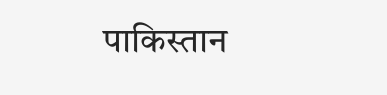पाकिस्तान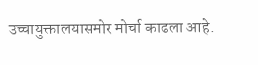उच्चायुक्तालयासमोर मोर्चा काढला आहे.